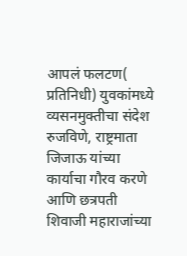आपलं फलटण( प्रतिनिधी) युवकांमध्ये व्यसनमुक्तीचा संदेश रुजविणे, राष्ट्रमाता जिजाऊ यांच्या कार्याचा गौरव करणे आणि छत्रपती शिवाजी महाराजांच्या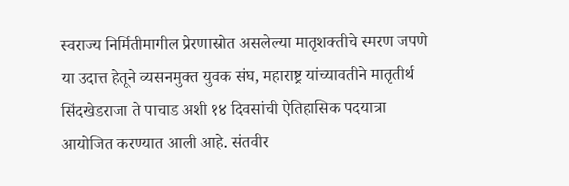स्वराज्य निर्मितीमागील प्रेरणास्रोत असलेल्या मातृशक्तीचे स्मरण जपणे या उदात्त हेतूने व्यसनमुक्त युवक संघ, महाराष्ट्र यांच्यावतीने मातृतीर्थ सिंदखेडराजा ते पाचाड अशी १४ दिवसांची ऐतिहासिक पदयात्रा आयोजित करण्यात आली आहे. संतवीर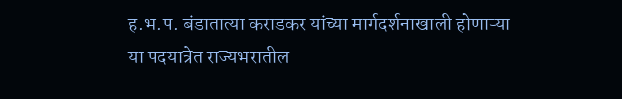ह.भ.प. बंडातात्या कराडकर यांच्या मार्गदर्शनाखाली होणाऱ्या या पदयात्रेत राज्यभरातील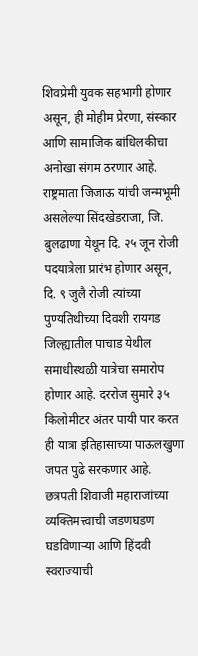शिवप्रेमी युवक सहभागी होणार असून, ही मोहीम प्रेरणा, संस्कार आणि सामाजिक बांधिलकीचा अनोखा संगम ठरणार आहे.
राष्ट्रमाता जिजाऊ यांची जन्मभूमी असलेल्या सिंदखेडराजा, जि. बुलढाणा येथून दि. २५ जून रोजी पदयात्रेला प्रारंभ होणार असून, दि. ९ जुलै रोजी त्यांच्या पुण्यतिथीच्या दिवशी रायगड जिल्ह्यातील पाचाड येथील समाधीस्थळी यात्रेचा समारोप होणार आहे. दररोज सुमारे ३५ किलोमीटर अंतर पायी पार करत ही यात्रा इतिहासाच्या पाऊलखुणा जपत पुढे सरकणार आहे.
छत्रपती शिवाजी महाराजांच्या व्यक्तिमत्त्वाची जडणघडण घडविणाऱ्या आणि हिंदवी स्वराज्याची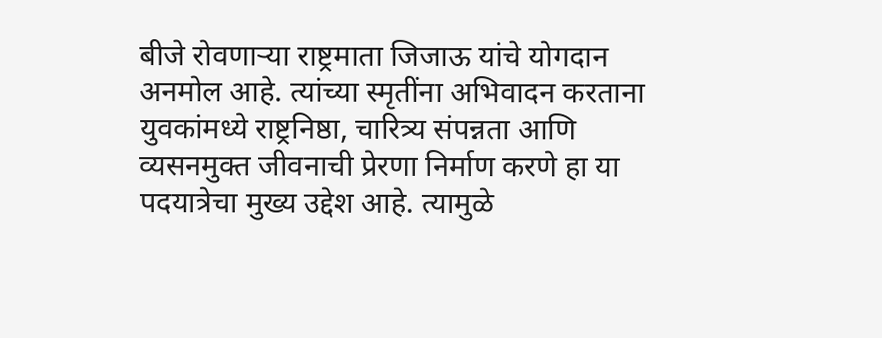बीजे रोवणाऱ्या राष्ट्रमाता जिजाऊ यांचे योगदान अनमोल आहे. त्यांच्या स्मृतींना अभिवादन करताना युवकांमध्ये राष्ट्रनिष्ठा, चारित्र्य संपन्नता आणि व्यसनमुक्त जीवनाची प्रेरणा निर्माण करणे हा या पदयात्रेचा मुख्य उद्देश आहे. त्यामुळे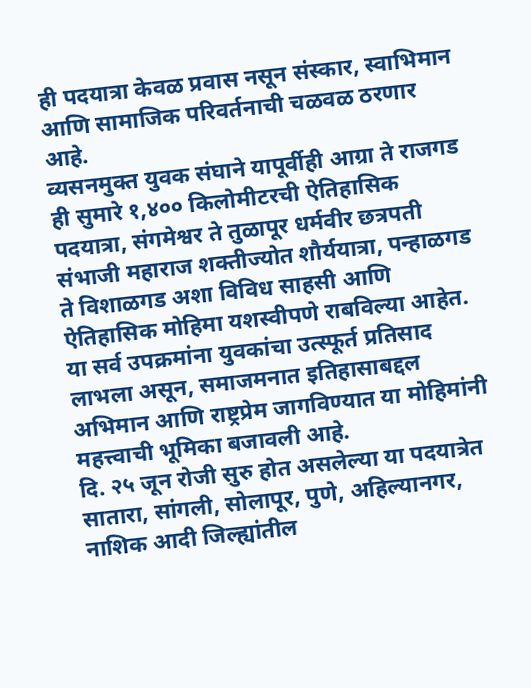ही पदयात्रा केवळ प्रवास नसून संस्कार, स्वाभिमान आणि सामाजिक परिवर्तनाची चळवळ ठरणार आहे.
व्यसनमुक्त युवक संघाने यापूर्वीही आग्रा ते राजगड ही सुमारे १,४०० किलोमीटरची ऐतिहासिक पदयात्रा, संगमेश्वर ते तुळापूर धर्मवीर छत्रपती संभाजी महाराज शक्तीज्योत शौर्ययात्रा, पन्हाळगड ते विशाळगड अशा विविध साहसी आणि ऐतिहासिक मोहिमा यशस्वीपणे राबविल्या आहेत. या सर्व उपक्रमांना युवकांचा उत्स्फूर्त प्रतिसाद लाभला असून, समाजमनात इतिहासाबद्दल अभिमान आणि राष्ट्रप्रेम जागविण्यात या मोहिमांनी महत्त्वाची भूमिका बजावली आहे.
दि. २५ जून रोजी सुरु होत असलेल्या या पदयात्रेत सातारा, सांगली, सोलापूर, पुणे, अहिल्यानगर, नाशिक आदी जिल्ह्यांतील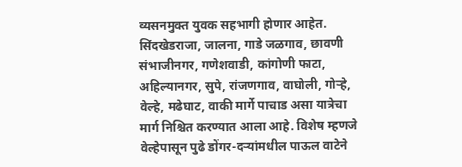व्यसनमुक्त युवक सहभागी होणार आहेत. सिंदखेडराजा, जालना, गाडे जळगाव, छावणी संभाजीनगर, गणेशवाडी, कांगोणी फाटा, अहिल्यानगर, सुपे, रांजणगाव, वाघोली, गोऱ्हे, वेल्हे, मढेघाट, वाकी मार्गे पाचाड असा यात्रेचा मार्ग निश्चित करण्यात आला आहे. विशेष म्हणजे वेल्हेपासून पुढे डोंगर-दऱ्यांमधील पाऊल वाटेने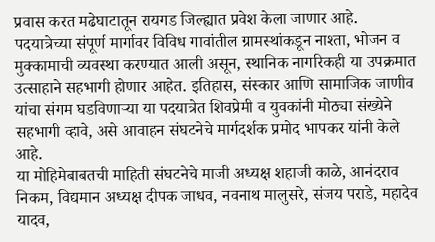प्रवास करत मढेघाटातून रायगड जिल्ह्यात प्रवेश केला जाणार आहे.
पदयात्रेच्या संपूर्ण मार्गावर विविध गावांतील ग्रामस्थांकडून नाश्ता, भोजन व मुक्कामाची व्यवस्था करण्यात आली असून, स्थानिक नागरिकही या उपक्रमात उत्साहाने सहभागी होणार आहेत. इतिहास, संस्कार आणि सामाजिक जाणीव यांचा संगम घडविणाऱ्या या पदयात्रेत शिवप्रेमी व युवकांनी मोठ्या संख्येने सहभागी व्हावे, असे आवाहन संघटनेचे मार्गदर्शक प्रमोद भापकर यांनी केले आहे.
या मोहिमेबाबतची माहिती संघटनेचे माजी अध्यक्ष शहाजी काळे, आनंदराव निकम, विद्यमान अध्यक्ष दीपक जाधव, नवनाथ मालुसरे, संजय पराडे, महादेव यादव,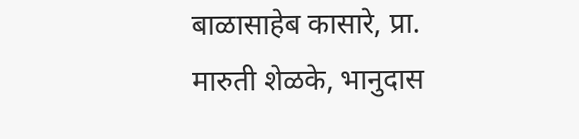बाळासाहेब कासारे, प्रा. मारुती शेळके, भानुदास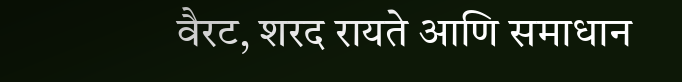वैरट, शरद रायते आणि समाधान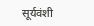सूर्यवंशी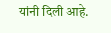यांनी दिली आहे.